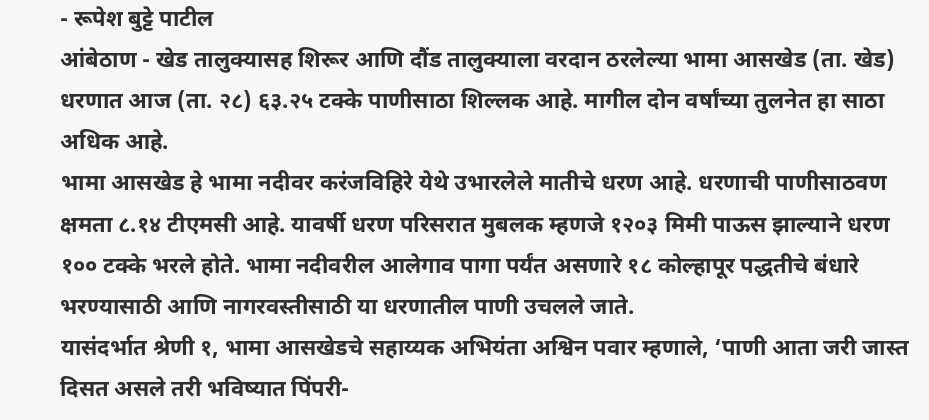- रूपेश बुट्टे पाटील
आंबेठाण - खेड तालुक्यासह शिरूर आणि दौंड तालुक्याला वरदान ठरलेल्या भामा आसखेड (ता. खेड) धरणात आज (ता. २८) ६३.२५ टक्के पाणीसाठा शिल्लक आहे. मागील दोन वर्षांच्या तुलनेत हा साठा अधिक आहे.
भामा आसखेड हे भामा नदीवर करंजविहिरे येथे उभारलेले मातीचे धरण आहे. धरणाची पाणीसाठवण क्षमता ८.१४ टीएमसी आहे. यावर्षी धरण परिसरात मुबलक म्हणजे १२०३ मिमी पाऊस झाल्याने धरण १०० टक्के भरले होते. भामा नदीवरील आलेगाव पागा पर्यंत असणारे १८ कोल्हापूर पद्धतीचे बंधारे भरण्यासाठी आणि नागरवस्तीसाठी या धरणातील पाणी उचलले जाते.
यासंदर्भात श्रेणी १, भामा आसखेडचे सहाय्यक अभियंता अश्विन पवार म्हणाले, ‘पाणी आता जरी जास्त दिसत असले तरी भविष्यात पिंपरी-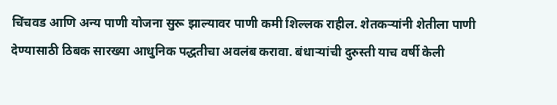चिंचवड आणि अन्य पाणी योजना सुरू झाल्यावर पाणी कमी शिल्लक राहील. शेतकऱ्यांनी शेतीला पाणी देण्यासाठी ठिबक सारख्या आधुनिक पद्धतीचा अवलंब करावा. बंधाऱ्यांची दुरुस्ती याच वर्षी केली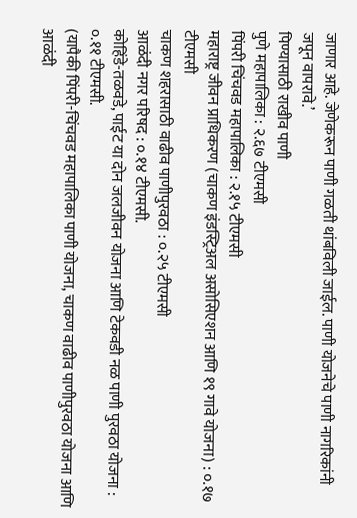जाणार आहे. जेणेकरून पाणी गळती थांबविली जाईल. पाणी योजनेचे पाणी नागरिकांनी जपून वापरावे.’
पिण्यासाठी राखीव पाणी
पुणे महापालिका : २.६७ टीएमसी
पिंपरी चिंचवड महापालिका : २.१५ टीएमसी
महाराष्ट्र जीवन प्राधिकरण (चाकण इंडस्ट्रिअल असोसिएशन आणि १९ गावे योजना) : ०.१७ टीएमसी
चाकण शहरासाठी वाढीव पाणीपुरवठा : ०.२५ टीएमसी
आळंदी नगर परिषद : ०.१४ टीएमसी.
कोहिंडे-तळवडे, पाईट या दोन जलजीवन योजना आणि टेकवडी नळ पाणी पुरवठा योजना : ०.११ टीएमसी.
(यापैकी पिंपरी-चिंचवड महापालिका पाणी योजना, चाकण वाढीव पाणीपुरवठा योजना आणि आळंदी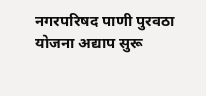नगरपरिषद पाणी पुरवठा योजना अद्याप सुरू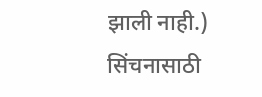झाली नाही.)
सिंचनासाठी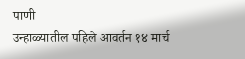पाणी
उन्हाळ्यातील पहिले आवर्तन १४ मार्च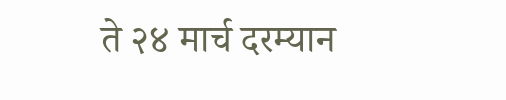ते २४ मार्च दरम्यान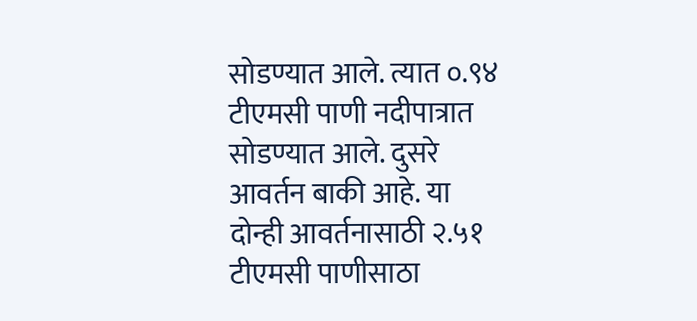सोडण्यात आले. त्यात ०.९४ टीएमसी पाणी नदीपात्रात सोडण्यात आले. दुसरे आवर्तन बाकी आहे. या दोन्ही आवर्तनासाठी २.५१ टीएमसी पाणीसाठा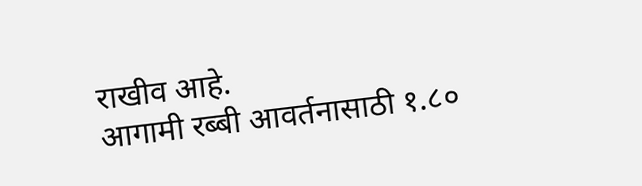राखीव आहे.
आगामी रब्बी आवर्तनासाठी १.८०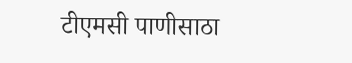टीएमसी पाणीसाठा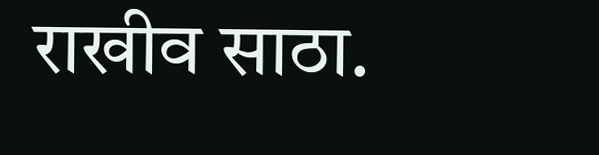राखीव साठा.